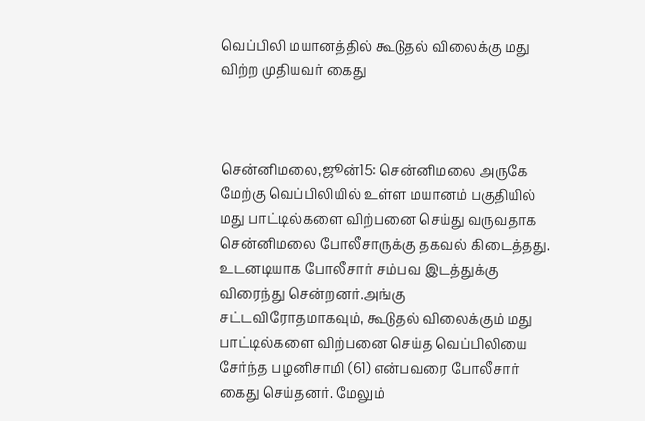வெப்பிலி மயானத்தில் கூடுதல் விலைக்கு மது விற்ற முதியவர் கைது



சென்னிமலை,ஜூன்15: சென்னிமலை அருகே மேற்கு வெப்பிலியில் உள்ள மயானம் பகுதியில் மது பாட்டில்களை விற்பனை செய்து வருவதாக சென்னிமலை போலீசாருக்கு தகவல் கிடைத்தது. உடனடியாக போலீசார் சம்பவ இடத்துக்கு விரைந்து சென்றனர்.அங்கு சட்டவிரோதமாகவும், கூடுதல் விலைக்கும் மது பாட்டில்களை விற்பனை செய்த வெப்பிலியை சேர்ந்த பழனிசாமி (61) என்பவரை போலீசார் கைது செய்தனர். மேலும்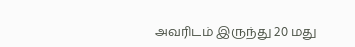அவரிடம் இருந்து 20 மது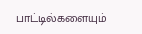பாட்டில்களையும்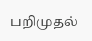பறிமுதல்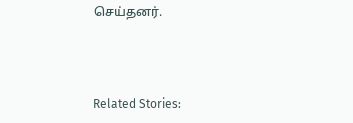செய்தனர்.



Related Stories: